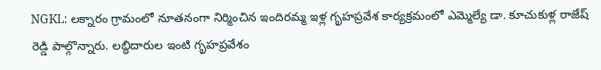NGKL: లక్నారం గ్రామంలో నూతనంగా నిర్మించిన ఇందిరమ్మ ఇళ్ల గృహప్రవేశ కార్యక్రమంలో ఎమ్మెల్యే డా. కూచుకుళ్ల రాజేష్ రెడ్డి పాల్గొన్నారు. లబ్ధిదారుల ఇంటి గృహప్రవేశం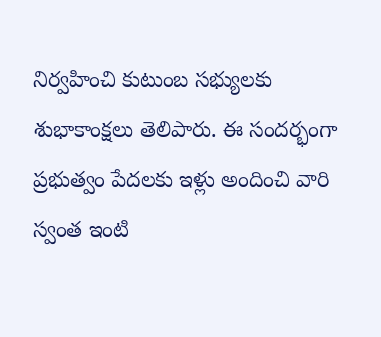నిర్వహించి కుటుంబ సభ్యులకు శుభాకాంక్షలు తెలిపారు. ఈ సందర్భంగా ప్రభుత్వం పేదలకు ఇళ్లు అందించి వారి స్వంత ఇంటి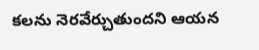కలను నెరవేర్చుతుందని ఆయన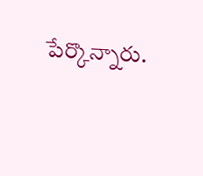పేర్కొన్నారు.